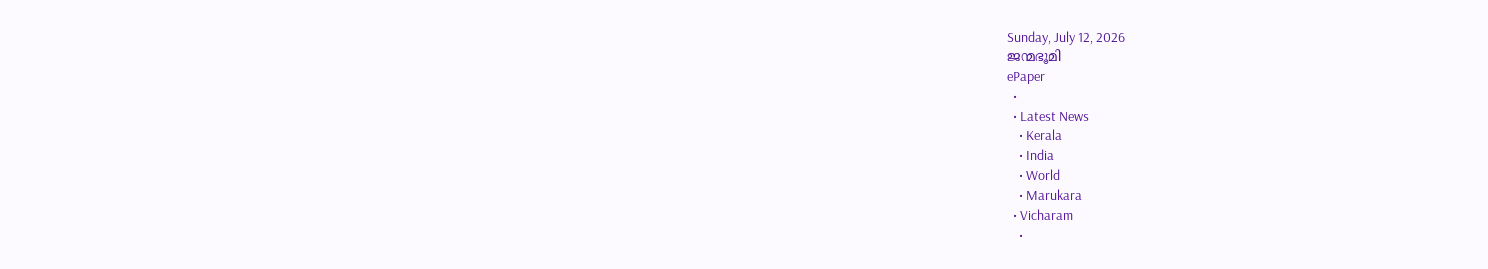Sunday, July 12, 2026
ജന്മഭൂമി
ePaper
  •
  • Latest News
    • Kerala
    • India
    • World
    • Marukara
  • Vicharam
    •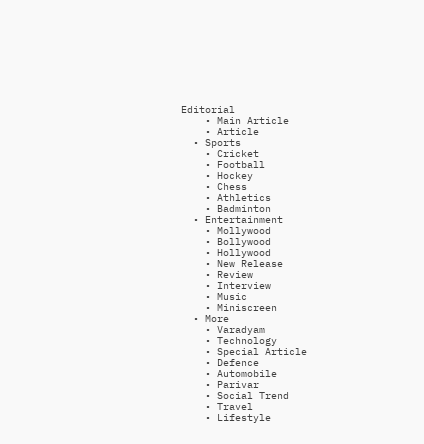Editorial
    • Main Article
    • Article
  • Sports
    • Cricket
    • Football
    • Hockey
    • Chess
    • Athletics
    • Badminton
  • Entertainment
    • Mollywood
    • Bollywood
    • Hollywood
    • New Release
    • Review
    • Interview
    • Music
    • Miniscreen
  • More
    • Varadyam
    • Technology
    • Special Article
    • Defence
    • Automobile
    • Parivar
    • Social Trend
    • Travel
    • Lifestyle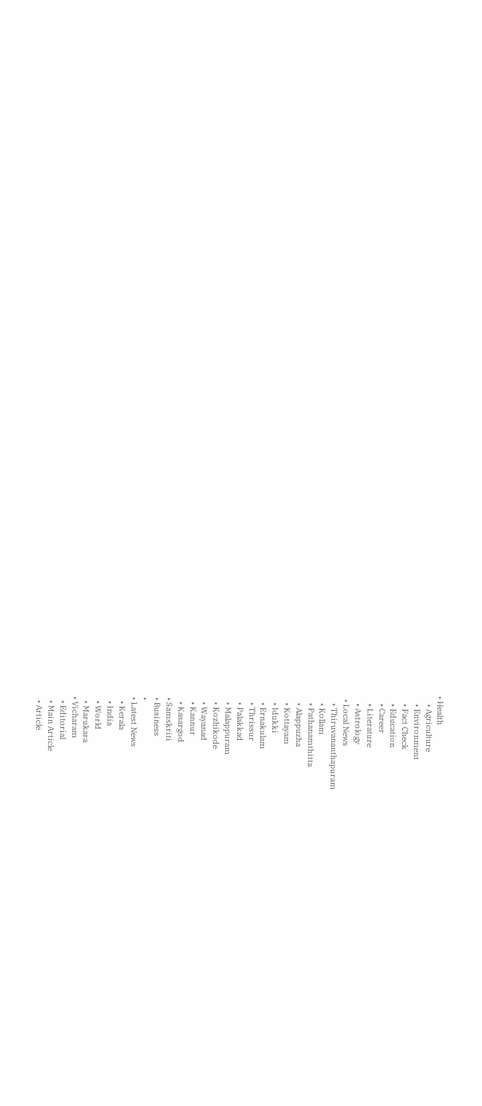• Health
    • Agriculture
    • Environment
    • Fact Check
    • Education
    • Career
    • Literature
    • Astrology
  • Local News
    • Thiruvananthapuram
    • Kollam
    • Pathanamthitta
    • Alappuzha
    • Kottayam
    • Idukki
    • Ernakulam
    • Thrissur
    • Palakkad
    • Malappuram
    • Kozhikode
    • Wayanad
    • Kannur
    • Kasargod
  • Samskriti
  • Business
  •
  • Latest News
    • Kerala
    • India
    • World
    • Marukara
  • Vicharam
    • Editorial
    • Main Article
    • Article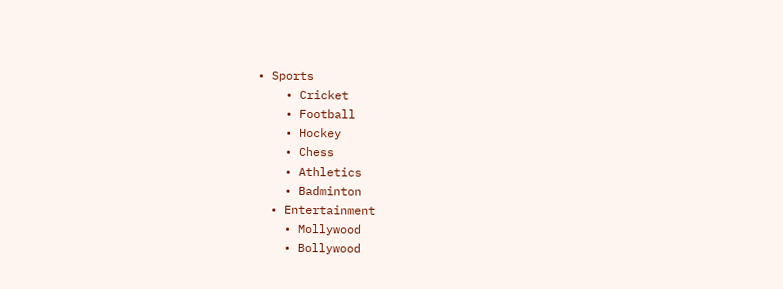• Sports
    • Cricket
    • Football
    • Hockey
    • Chess
    • Athletics
    • Badminton
  • Entertainment
    • Mollywood
    • Bollywood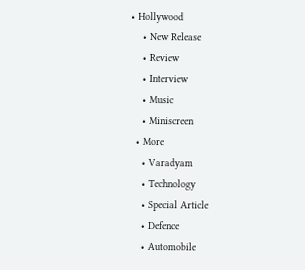• Hollywood
    • New Release
    • Review
    • Interview
    • Music
    • Miniscreen
  • More
    • Varadyam
    • Technology
    • Special Article
    • Defence
    • Automobile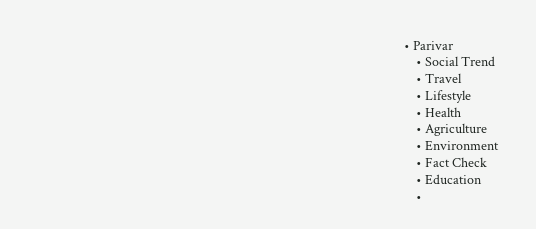• Parivar
    • Social Trend
    • Travel
    • Lifestyle
    • Health
    • Agriculture
    • Environment
    • Fact Check
    • Education
    •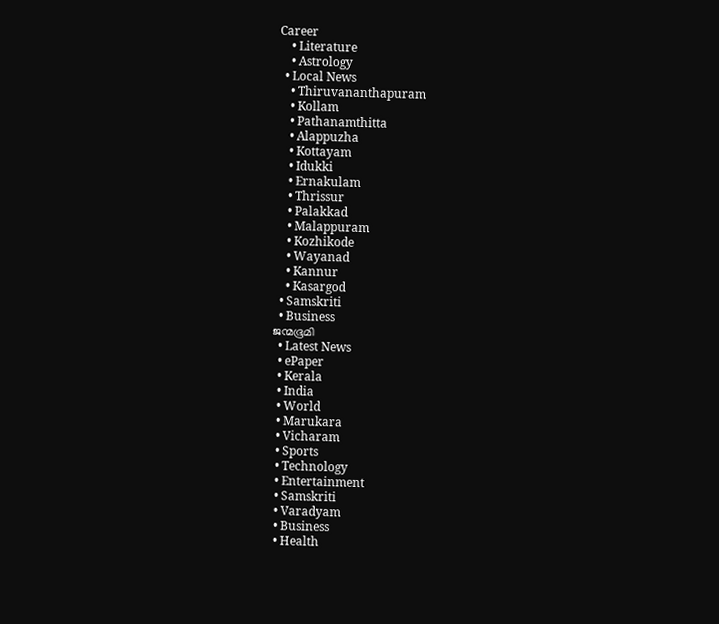Career
    • Literature
    • Astrology
  • Local News
    • Thiruvananthapuram
    • Kollam
    • Pathanamthitta
    • Alappuzha
    • Kottayam
    • Idukki
    • Ernakulam
    • Thrissur
    • Palakkad
    • Malappuram
    • Kozhikode
    • Wayanad
    • Kannur
    • Kasargod
  • Samskriti
  • Business
ജന്മഭൂമി
  • Latest News
  • ePaper
  • Kerala
  • India
  • World
  • Marukara
  • Vicharam
  • Sports
  • Technology
  • Entertainment
  • Samskriti
  • Varadyam
  • Business
  • Health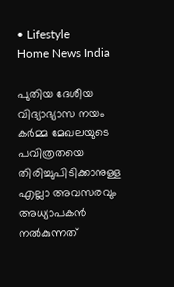• Lifestyle
Home News India

പുതിയ ദേശീയ വിദ്യാഭ്യാസ നയം കര്‍മ്മ മേഖലയുടെ പവിത്രതയെ തിരിച്ചുപിടിക്കാനുള്ള എല്ലാ അവസരവും അധ്യാപകന്‍ നല്‍കുന്നത്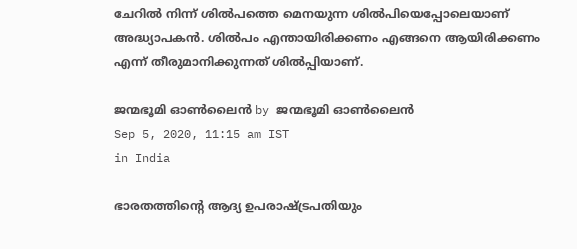ചേറില്‍ നിന്ന് ശില്‍പത്തെ മെനയുന്ന ശില്‍പിയെപ്പോലെയാണ് അദ്ധ്യാപകന്‍. ശില്‍പം എന്തായിരിക്കണം എങ്ങനെ ആയിരിക്കണം എന്ന് തീരുമാനിക്കുന്നത് ശില്‍പ്പിയാണ്.

ജന്മഭൂമി ഓണ്‍ലൈന്‍ by ജന്മഭൂമി ഓണ്‍ലൈന്‍
Sep 5, 2020, 11:15 am IST
in India

ഭാരതത്തിന്റെ ആദ്യ ഉപരാഷ്‌ട്രപതിയും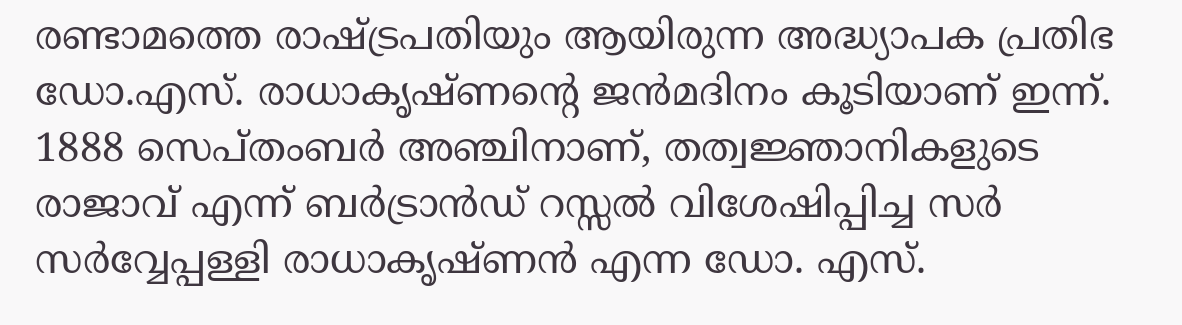രണ്ടാമത്തെ രാഷ്‌ട്രപതിയും ആയിരുന്ന അദ്ധ്യാപക പ്രതിഭ ഡോ.എസ്. രാധാകൃഷ്ണന്റെ ജന്‍മദിനം കൂടിയാണ് ഇന്ന്. 1888 സെപ്തംബര്‍ അഞ്ചിനാണ്, തത്വജ്ഞാനികളുടെ രാജാവ് എന്ന് ബര്‍ട്രാന്‍ഡ് റസ്സല്‍ വിശേഷിപ്പിച്ച സര്‍ സര്‍വ്വേപ്പള്ളി രാധാകൃഷ്ണന്‍ എന്ന ഡോ. എസ്.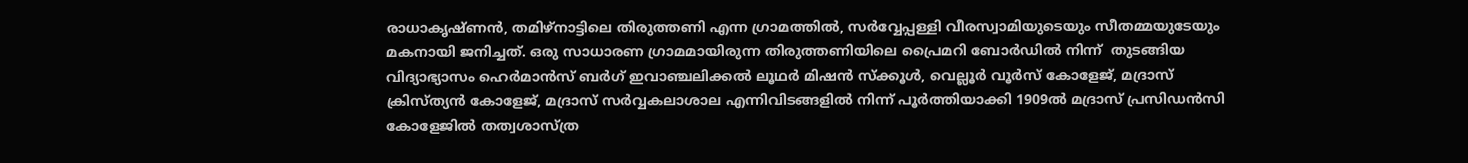രാധാകൃഷ്ണന്‍, തമിഴ്‌നാട്ടിലെ തിരുത്തണി എന്ന ഗ്രാമത്തില്‍, സര്‍വ്വേപ്പള്ളി വീരസ്വാമിയുടെയും സീതമ്മയുടേയും മകനായി ജനിച്ചത്. ഒരു സാധാരണ ഗ്രാമമായിരുന്ന തിരുത്തണിയിലെ പ്രൈമറി ബോര്‍ഡില്‍ നിന്ന്  തുടങ്ങിയ വിദ്യാഭ്യാസം ഹെര്‍മാന്‍സ് ബര്‍ഗ് ഇവാഞ്ചലിക്കല്‍ ലൂഥര്‍ മിഷന്‍ സ്‌ക്കൂള്‍, വെല്ലൂര്‍ വൂര്‍സ് കോളേജ്, മദ്രാസ് ക്രിസ്ത്യന്‍ കോളേജ്, മദ്രാസ് സര്‍വ്വകലാശാല എന്നിവിടങ്ങളില്‍ നിന്ന് പൂര്‍ത്തിയാക്കി 1909ല്‍ മദ്രാസ് പ്രസിഡന്‍സി കോളേജില്‍ തത്വശാസ്ത്ര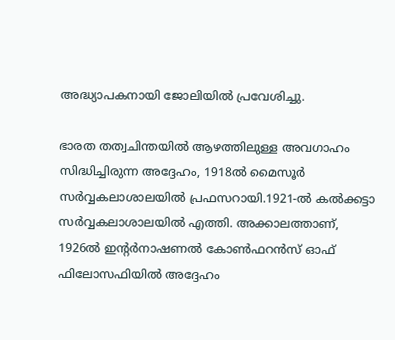അദ്ധ്യാപകനായി ജോലിയില്‍ പ്രവേശിച്ചു.

ഭാരത തത്വചിന്തയില്‍ ആഴത്തിലുള്ള അവഗാഹം സിദ്ധിച്ചിരുന്ന അദ്ദേഹം, 1918ല്‍ മൈസൂര്‍ സര്‍വ്വകലാശാലയില്‍ പ്രഫസറായി.1921-ല്‍ കല്‍ക്കട്ടാ സര്‍വ്വകലാശാലയില്‍ എത്തി. അക്കാലത്താണ്, 1926ല്‍ ഇന്റര്‍നാഷണല്‍ കോണ്‍ഫറന്‍സ് ഓഫ് ഫിലോസഫിയില്‍ അദ്ദേഹം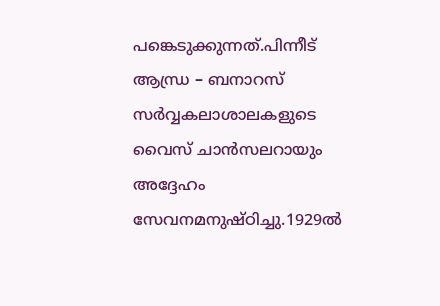പങ്കെടുക്കുന്നത്.പിന്നീട് ആന്ധ്ര – ബനാറസ് സര്‍വ്വകലാശാലകളുടെ വൈസ് ചാന്‍സലറായും അദ്ദേഹം സേവനമനുഷ്ഠിച്ചു.1929ല്‍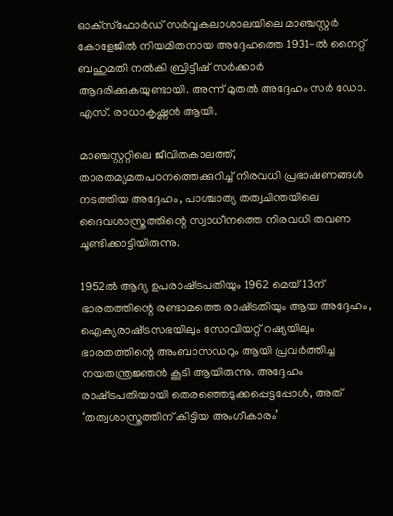ഓക്‌സ്‌ഫോര്‍ഡ് സര്‍വ്വകലാശാലയിലെ മാഞ്ചസ്റ്റര്‍ കോളേജില്‍ നിയമിതനായ അദ്ദേഹത്തെ 1931-ല്‍ നൈറ്റ് ബഹുമതി നല്‍കി ബ്രിട്ടീഷ് സര്‍ക്കാര്‍  ആദരിക്കുകയുണ്ടായി. അന്ന് മുതല്‍ അദ്ദേഹം സര്‍ ഡോ. എസ്. രാധാകൃഷ്ണന്‍ ആയി.

മാഞ്ചസ്റ്ററ്റിലെ ജീവിതകാലത്ത്, താരതമ്യമതപഠനത്തെക്കുറിച്ച് നിരവധി പ്രഭാഷണങ്ങള്‍ നടത്തിയ അദ്ദേഹം, പാശ്ചാത്യ തത്വചിന്തയിലെ ദൈവശാസ്ത്രത്തിന്റെ സ്വാധീനത്തെ നിരവധി തവണ ചൂണ്ടിക്കാട്ടിയിരുന്നു.

1952ല്‍ ആദ്യ ഉപരാഷ്‌ട്രപതിയും 1962 മെയ് 13ന് ഭാരതത്തിന്റെ രണ്ടാമത്തെ രാഷ്‌ട്രതിയും ആയ അദ്ദേഹം, ഐക്യരാഷ്‌ട്രസഭയിലും സോവിയറ്റ് റഷ്യയിലും ഭാരതത്തിന്റെ അംബാസഡറും ആയി പ്രവര്‍ത്തിച്ച നയതന്ത്രജ്ഞന്‍ കൂടി ആയിരുന്നു. അദ്ദേഹം രാഷ്‌ട്രപതിയായി തെരഞ്ഞെടുക്കപ്പെട്ടപ്പോള്‍, അത് ‘തത്വശാസ്ത്രത്തിന് കിട്ടിയ അംഗീകാരം’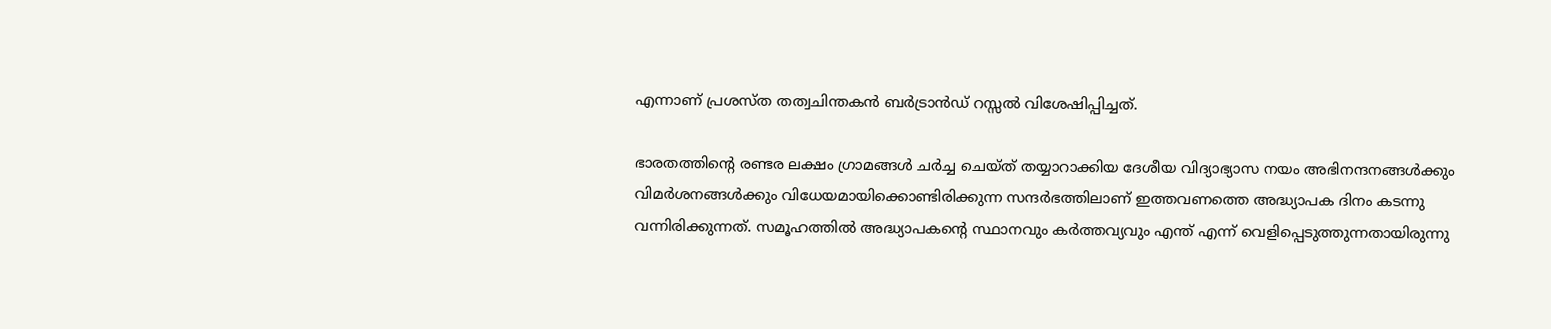എന്നാണ് പ്രശസ്ത തത്വചിന്തകന്‍ ബര്‍ട്രാന്‍ഡ് റസ്സല്‍ വിശേഷിപ്പിച്ചത്.

ഭാരതത്തിന്റെ രണ്ടര ലക്ഷം ഗ്രാമങ്ങള്‍ ചര്‍ച്ച ചെയ്ത് തയ്യാറാക്കിയ ദേശീയ വിദ്യാഭ്യാസ നയം അഭിനന്ദനങ്ങള്‍ക്കും വിമര്‍ശനങ്ങള്‍ക്കും വിധേയമായിക്കൊണ്ടിരിക്കുന്ന സന്ദര്‍ഭത്തിലാണ് ഇത്തവണത്തെ അദ്ധ്യാപക ദിനം കടന്നു വന്നിരിക്കുന്നത്. സമൂഹത്തില്‍ അദ്ധ്യാപകന്റെ സ്ഥാനവും കര്‍ത്തവ്യവും എന്ത് എന്ന് വെളിപ്പെടുത്തുന്നതായിരുന്നു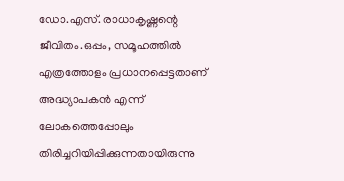ഡോ.എസ്. രാധാകൃഷ്ണന്റെ ജീവിതം.ഒപ്പം, സമൂഹത്തില്‍ എത്രത്തോളം പ്രധാനപ്പെട്ടതാണ് അദ്ധ്യാപകന്‍ എന്ന് ലോകത്തെപ്പോലും തിരിച്ചറിയിപ്പിക്കുന്നതായിരുന്നു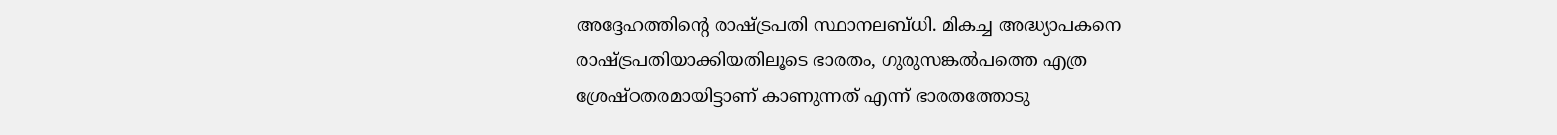അദ്ദേഹത്തിന്റെ രാഷ്‌ട്രപതി സ്ഥാനലബ്ധി. മികച്ച അദ്ധ്യാപകനെ രാഷ്‌ട്രപതിയാക്കിയതിലൂടെ ഭാരതം, ഗുരുസങ്കല്‍പത്തെ എത്ര ശ്രേഷ്ഠതരമായിട്ടാണ് കാണുന്നത് എന്ന് ഭാരതത്തോടു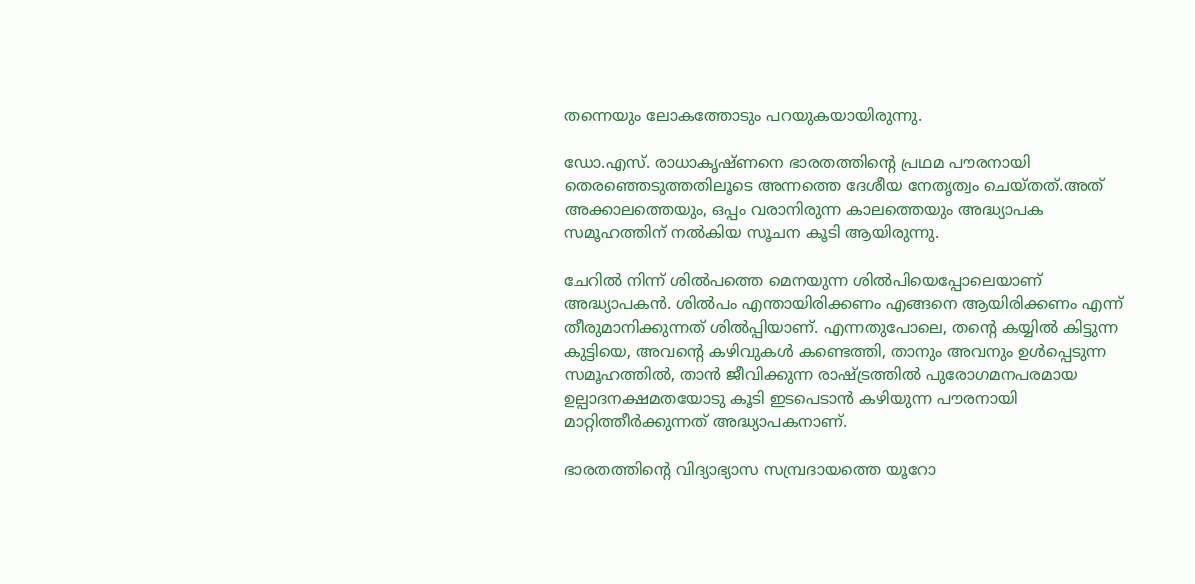തന്നെയും ലോകത്തോടും പറയുകയായിരുന്നു.

ഡോ.എസ്. രാധാകൃഷ്ണനെ ഭാരതത്തിന്റെ പ്രഥമ പൗരനായി തെരഞ്ഞെടുത്തതിലൂടെ അന്നത്തെ ദേശീയ നേതൃത്വം ചെയ്തത്.അത് അക്കാലത്തെയും, ഒപ്പം വരാനിരുന്ന കാലത്തെയും അദ്ധ്യാപക സമൂഹത്തിന് നല്‍കിയ സൂചന കൂടി ആയിരുന്നു.

ചേറില്‍ നിന്ന് ശില്‍പത്തെ മെനയുന്ന ശില്‍പിയെപ്പോലെയാണ് അദ്ധ്യാപകന്‍. ശില്‍പം എന്തായിരിക്കണം എങ്ങനെ ആയിരിക്കണം എന്ന് തീരുമാനിക്കുന്നത് ശില്‍പ്പിയാണ്. എന്നതുപോലെ, തന്റെ കയ്യില്‍ കിട്ടുന്ന കുട്ടിയെ, അവന്റെ കഴിവുകള്‍ കണ്ടെത്തി, താനും അവനും ഉള്‍പ്പെടുന്ന സമൂഹത്തില്‍, താന്‍ ജീവിക്കുന്ന രാഷ്‌ട്രത്തില്‍ പുരോഗമനപരമായ ഉല്പാദനക്ഷമതയോടു കൂടി ഇടപെടാന്‍ കഴിയുന്ന പൗരനായി മാറ്റിത്തീര്‍ക്കുന്നത് അദ്ധ്യാപകനാണ്.

ഭാരതത്തിന്റെ വിദ്യാഭ്യാസ സമ്പ്രദായത്തെ യൂറോ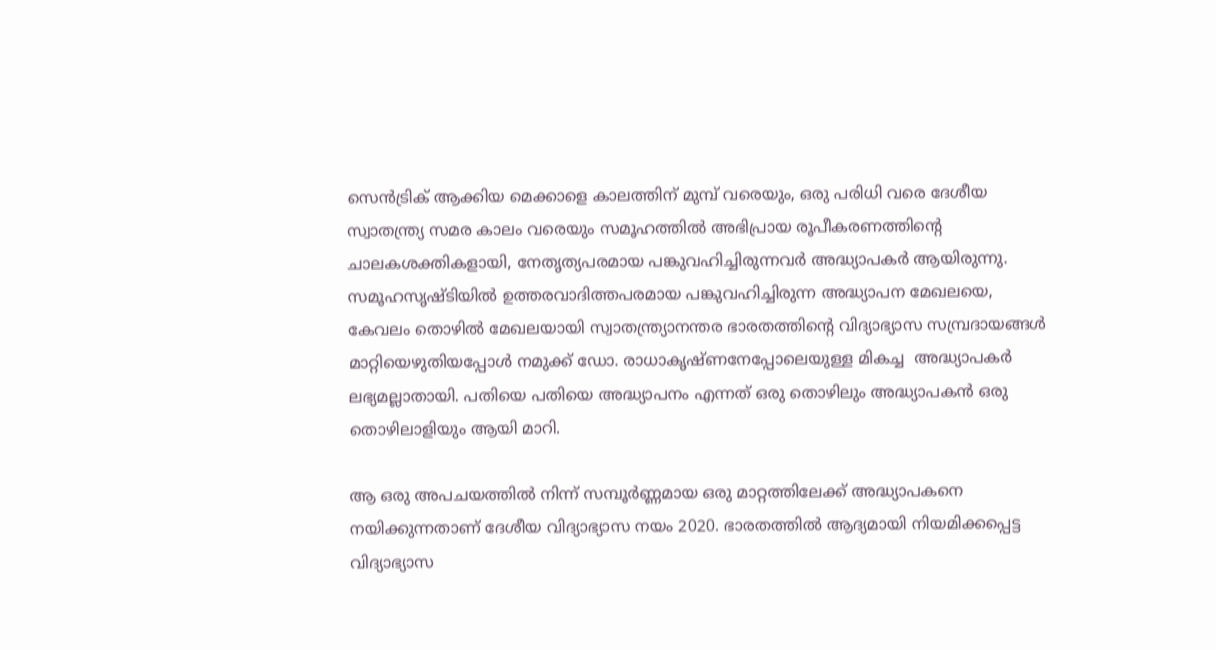സെന്‍ട്രിക് ആക്കിയ മെക്കാളെ കാലത്തിന് മുമ്പ് വരെയും, ഒരു പരിധി വരെ ദേശീയ സ്വാതന്ത്ര്യ സമര കാലം വരെയും സമൂഹത്തില്‍ അഭിപ്രായ രൂപീകരണത്തിന്റെ ചാലകശക്തികളായി, നേതൃത്യപരമായ പങ്കുവഹിച്ചിരുന്നവര്‍ അദ്ധ്യാപകര്‍ ആയിരുന്നു. സമൂഹസൃഷ്ടിയില്‍ ഉത്തരവാദിത്തപരമായ പങ്കുവഹിച്ചിരുന്ന അദ്ധ്യാപന മേഖലയെ, കേവലം തൊഴില്‍ മേഖലയായി സ്വാതന്ത്ര്യാനന്തര ഭാരതത്തിന്റെ വിദ്യാഭ്യാസ സമ്പ്രദായങ്ങള്‍ മാറ്റിയെഴുതിയപ്പോള്‍ നമുക്ക് ഡോ. രാധാകൃഷ്ണനേപ്പോലെയുള്ള മികച്ച  അദ്ധ്യാപകര്‍ ലഭ്യമല്ലാതായി. പതിയെ പതിയെ അദ്ധ്യാപനം എന്നത് ഒരു തൊഴിലും അദ്ധ്യാപകന്‍ ഒരു തൊഴിലാളിയും ആയി മാറി.

ആ ഒരു അപചയത്തില്‍ നിന്ന് സമ്പൂര്‍ണ്ണമായ ഒരു മാറ്റത്തിലേക്ക് അദ്ധ്യാപകനെ നയിക്കുന്നതാണ് ദേശീയ വിദ്യാഭ്യാസ നയം 2020. ഭാരതത്തില്‍ ആദ്യമായി നിയമിക്കപ്പെട്ട വിദ്യാഭ്യാസ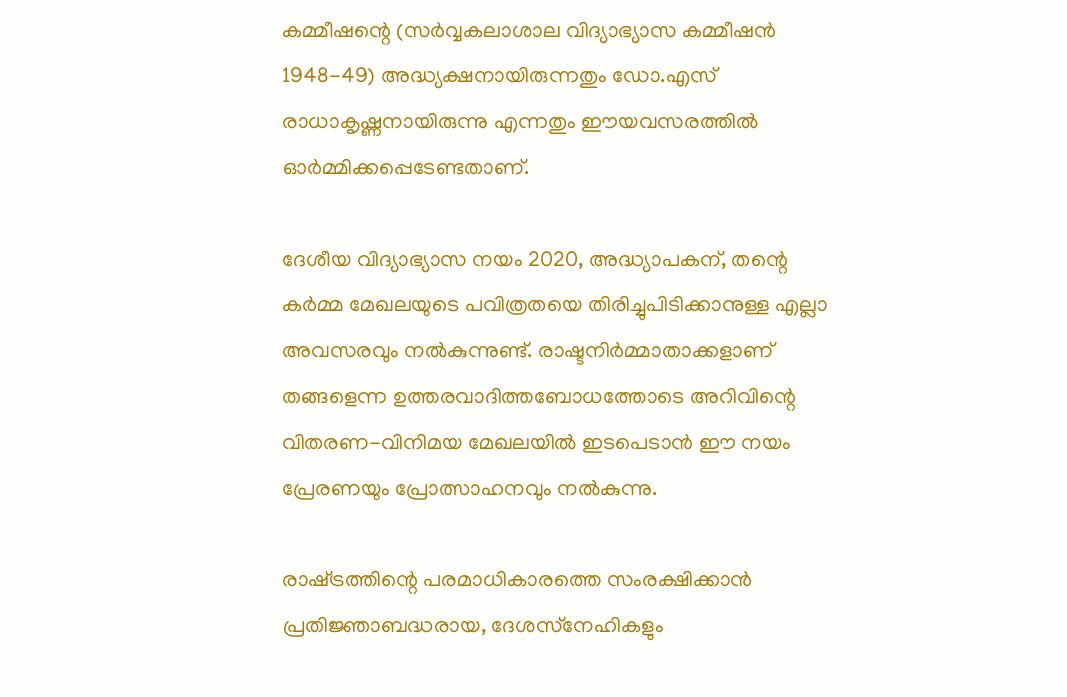കമ്മീഷന്റെ (സര്‍വ്വകലാശാല വിദ്യാഭ്യാസ കമ്മീഷന്‍ 1948-49) അദ്ധ്യക്ഷനായിരുന്നതും ഡോ.എസ് രാധാകൃഷ്ണനായിരുന്നു എന്നതും ഈയവസരത്തില്‍ ഓര്‍മ്മിക്കപ്പെടേണ്ടതാണ്.

ദേശീയ വിദ്യാഭ്യാസ നയം 2020, അദ്ധ്യാപകന്, തന്റെ കര്‍മ്മ മേഖലയുടെ പവിത്രതയെ തിരിച്ചുപിടിക്കാനുള്ള എല്ലാ അവസരവും നല്‍കുന്നുണ്ട്. രാഷ്ടനിര്‍മ്മാതാക്കളാണ് തങ്ങളെന്ന ഉത്തരവാദിത്തബോധത്തോടെ അറിവിന്റെ വിതരണ-വിനിമയ മേഖലയില്‍ ഇടപെടാന്‍ ഈ നയം പ്രേരണയും പ്രോത്സാഹനവും നല്‍കുന്നു.

രാഷ്‌ട്രത്തിന്റെ പരമാധികാരത്തെ സംരക്ഷിക്കാന്‍ പ്രതിജ്ഞാബദ്ധരായ, ദേശസ്‌നേഹികളും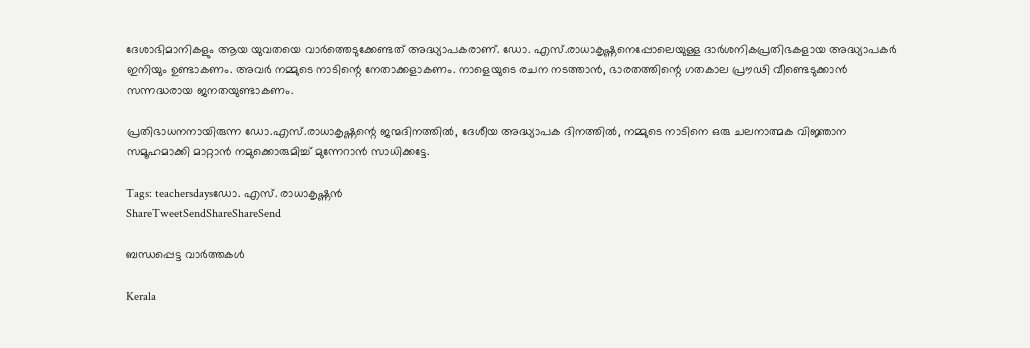ദേശാഭിമാനികളും ആയ യുവതയെ വാര്‍ത്തെടുക്കേണ്ടത് അദ്ധ്യാപകരാണ്. ഡോ. എസ്.രാധാകൃഷ്ണനെപ്പോലെയുള്ള ദാര്‍ശനികപ്രതിഭകളായ അദ്ധ്യാപകര്‍ ഇനിയും ഉണ്ടാകണം. അവര്‍ നമ്മുടെ നാടിന്റെ നേതാക്കളാകണം. നാളെയുടെ രചന നടത്താന്‍, ഭാരതത്തിന്റെ ഗതകാല പ്രൗഢി വീണ്ടെടുക്കാന്‍ സന്നദ്ധരായ ജനതയുണ്ടാകണം.

പ്രതിഭാധനനായിരുന്ന ഡോ.എസ്.രാധാകൃഷ്ണന്റെ ജന്മദിനത്തില്‍, ദേശീയ അദ്ധ്യാപക ദിനത്തില്‍, നമ്മുടെ നാടിനെ ഒരു ചലനാത്മക വിജ്ഞാന സമൂഹമാക്കി മാറ്റാന്‍ നമുക്കൊരുമിച്ച് മുന്നേറാന്‍ സാധിക്കട്ടേ.

Tags: teachersdaysഡോ. എസ്. രാധാകൃഷ്ണന്‍
ShareTweetSendShareShareSend

ബന്ധപ്പെട്ട വാര്‍ത്തകള്‍

Kerala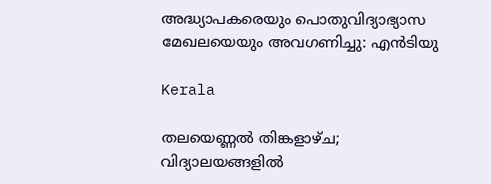അദ്ധ്യാപകരെയും പൊതുവിദ്യാഭ്യാസ മേഖലയെയും അവഗണിച്ചു: എന്‍ടിയു

Kerala

തലയെണ്ണൽ തിങ്കളാഴ്ച; വിദ്യാലയങ്ങളില്‍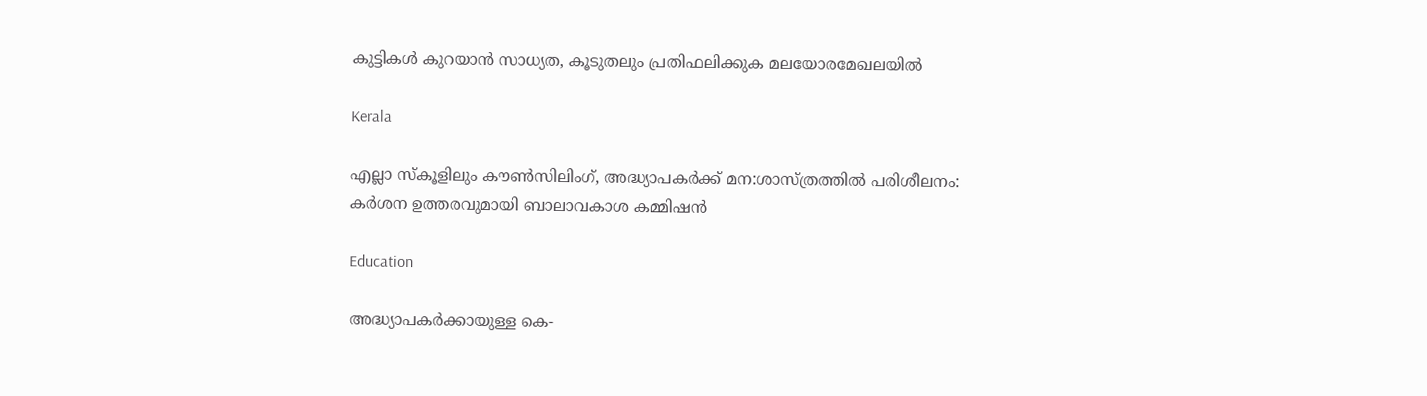കുട്ടികള്‍ കുറയാന്‍ സാധ്യത, കൂടുതലും പ്രതിഫലിക്കുക മലയോരമേഖലയിൽ

Kerala

എല്ലാ സ്‌കൂളിലും കൗണ്‍സിലിംഗ്, അദ്ധ്യാപകര്‍ക്ക് മന:ശാസ്ത്രത്തില്‍ പരിശീലനം: കര്‍ശന ഉത്തരവുമായി ബാലാവകാശ കമ്മിഷന്‍

Education

അദ്ധ്യാപകര്‍ക്കായുള്ള കെ-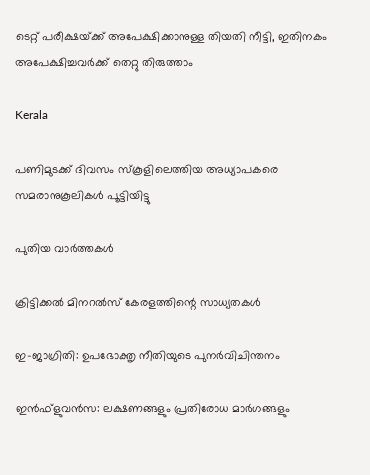ടെറ്റ് പരീക്ഷയ്‌ക്ക് അപേക്ഷിക്കാനുള്ള തിയതി നീട്ടി, ഇതിനകം അപേക്ഷിച്ചവര്‍ക്ക് തെറ്റു തിരുത്താം

Kerala

പണിമുടക്ക് ദിവസം സ്‌കൂളിലെത്തിയ അധ്യാപകരെ സമരാനുകൂലികള്‍ പൂട്ടിയിട്ടു

പുതിയ വാര്‍ത്തകള്‍

ക്രിട്ടിക്കല്‍ മിനറല്‍സ് കേരളത്തിന്റെ സാധ്യതകള്‍

ഇ-ജാഗ്രിതി: ഉപഭോക്തൃ നീതിയുടെ പുനര്‍വിചിന്തനം

ഇന്‍ഫ്‌ളുവന്‍സ: ലക്ഷണങ്ങളും പ്രതിരോധ മാര്‍ഗങ്ങളും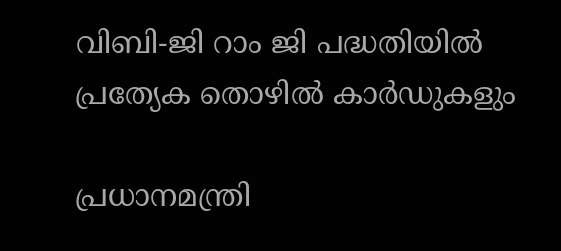വിബി-ജി റാം ജി പദ്ധതിയില്‍ പ്രത്യേക തൊഴില്‍ കാര്‍ഡുകളും

പ്രധാനമന്ത്രി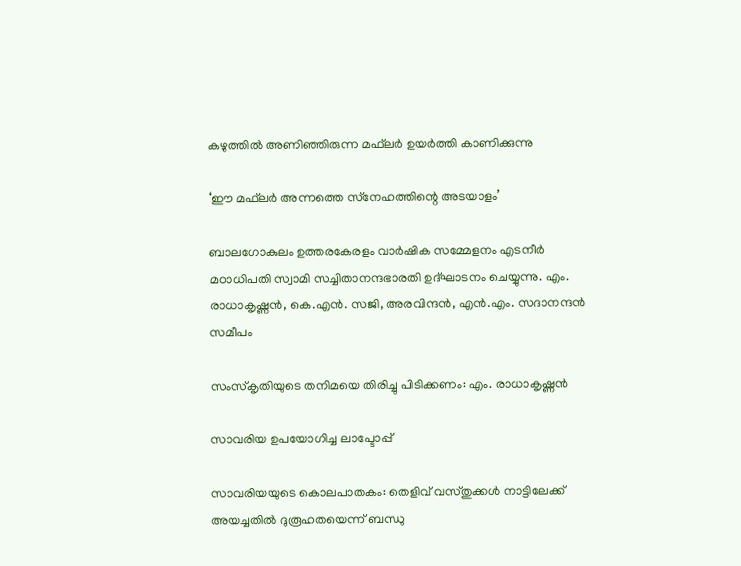കഴുത്തില്‍ അണിഞ്ഞിരുന്ന മഫ്‌ലര്‍ ഉയര്‍ത്തി കാണിക്കുന്നു

‘ഈ മഫ്‌ലര്‍ അന്നത്തെ സ്‌നേഹത്തിന്റെ അടയാളം’

ബാലഗോകുലം ഉത്തരകേരളം വാര്‍ഷിക സമ്മേളനം എടനീര്‍ മഠാധിപതി സ്വാമി സച്ചിതാനന്ദഭാരതി ഉദ്ഘാടനം ചെയ്യുന്നു. എം. രാധാകൃഷ്ണന്‍, കെ.എന്‍. സജി, അരവിന്ദന്‍, എന്‍.എം. സദാനന്ദന്‍ സമീപം

സംസ്‌കൃതിയുടെ തനിമയെ തിരിച്ചു പിടിക്കണം: എം. രാധാകൃഷ്ണന്‍

സാവരിയ ഉപയോഗിച്ച ലാപ്ടോപ്പ്

സാവരിയയുടെ കൊലപാതകം: തെളിവ് വസ്തുക്കള്‍ നാട്ടിലേക്ക് അയച്ചതില്‍ ദുരൂഹതയെന്ന് ബന്ധു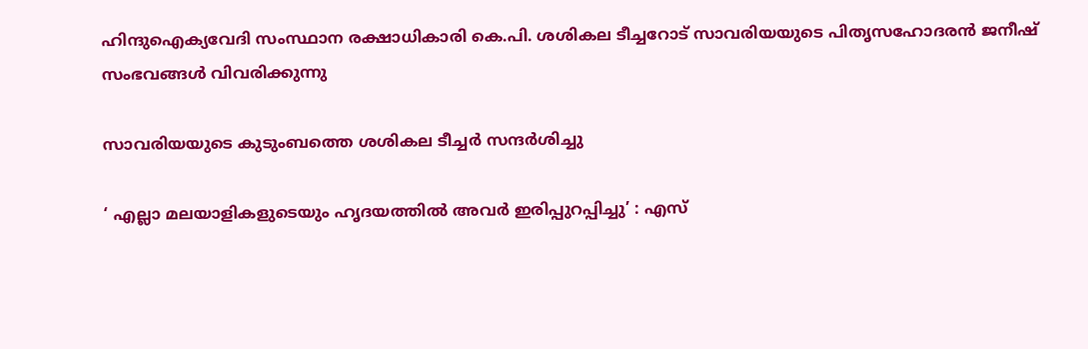ഹിന്ദുഐക്യവേദി സംസ്ഥാന രക്ഷാധികാരി കെ.പി. ശശികല ടീച്ചറോട് സാവരിയയുടെ പിതൃസഹോദരന്‍ ജനീഷ് സംഭവങ്ങള്‍ വിവരിക്കുന്നു

സാവരിയയുടെ കുടുംബത്തെ ശശികല ടീച്ചര്‍ സന്ദര്‍ശിച്ചു

‘ എല്ലാ മലയാളികളുടെയും ഹൃദയത്തില്‍ അവര്‍ ഇരിപ്പുറപ്പിച്ചു’ : എസ്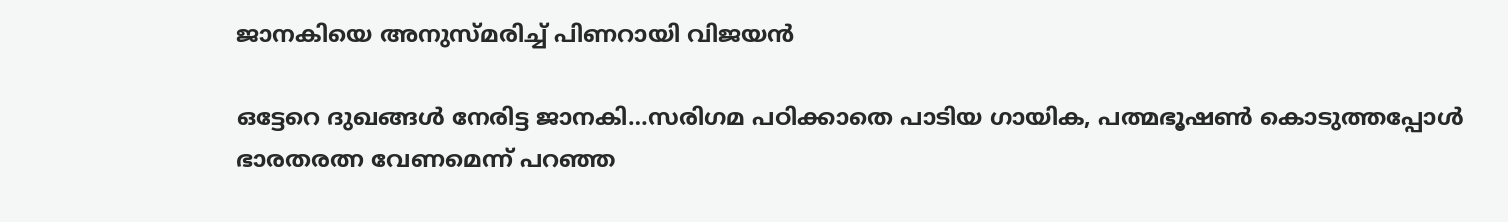ജാനകിയെ അനുസ്മരിച്ച് പിണറായി വിജയൻ

ഒട്ടേറെ ദുഖങ്ങള്‍ നേരിട്ട ജാനകി…സരിഗമ പഠിക്കാതെ പാടിയ ഗായിക, പത്മഭൂഷണ്‍ കൊടുത്തപ്പോള്‍ ഭാരതരത്ന വേണമെന്ന് പറഞ്ഞ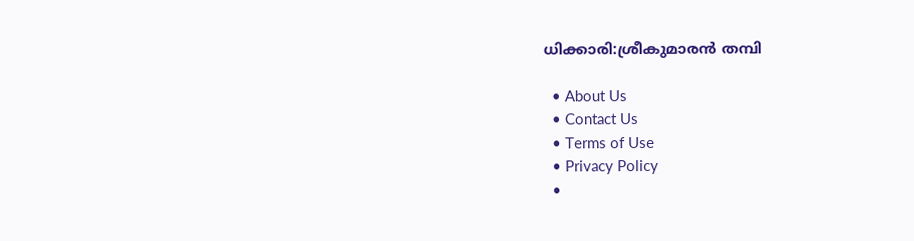ധിക്കാരി:ശ്രീകുമാരന്‍ തമ്പി

  • About Us
  • Contact Us
  • Terms of Use
  • Privacy Policy
  •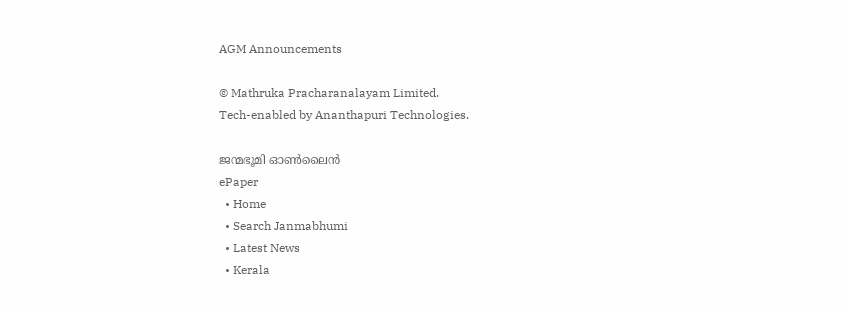AGM Announcements

© Mathruka Pracharanalayam Limited.
Tech-enabled by Ananthapuri Technologies.

ജന്മഭൂമി ഓണ്‍ലൈന്‍
ePaper
  • Home
  • Search Janmabhumi
  • Latest News
  • Kerala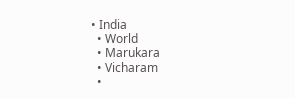• India
  • World
  • Marukara
  • Vicharam
  •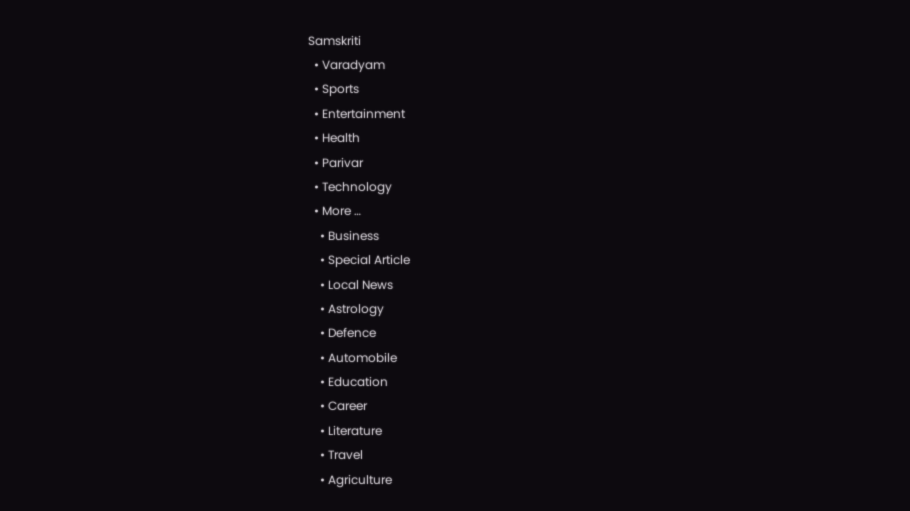Samskriti
  • Varadyam
  • Sports
  • Entertainment
  • Health
  • Parivar
  • Technology
  • More …
    • Business
    • Special Article
    • Local News
    • Astrology
    • Defence
    • Automobile
    • Education
    • Career
    • Literature
    • Travel
    • Agriculture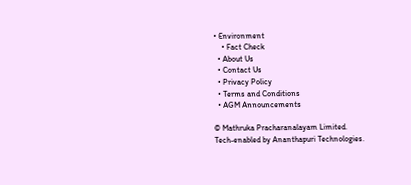• Environment
    • Fact Check
  • About Us
  • Contact Us
  • Privacy Policy
  • Terms and Conditions
  • AGM Announcements

© Mathruka Pracharanalayam Limited.
Tech-enabled by Ananthapuri Technologies.